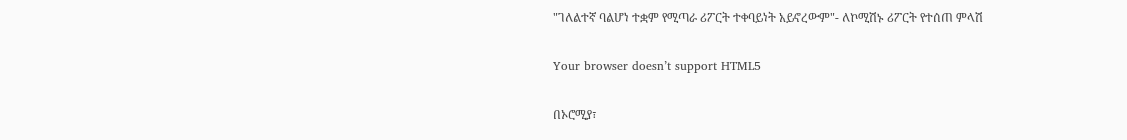"ገለልተኛ ባልሆነ ተቋም የሚጣራ ሪፖርት ተቀባይነት አይኖረውም"- ለኮሚሽኑ ሪፖርት የተሰጠ ምላሽ

Your browser doesn’t support HTML5

በኦሮሚያ፣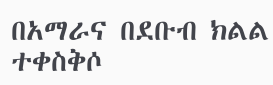በአማራና በደቡብ ክልል ተቀስቅሶ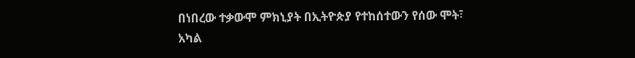በነበረው ተቃውሞ ምክኒያት በኢትዮጵያ የተከሰተውን የሰው ሞት፣ አካል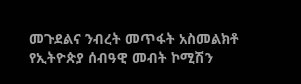መጉደልና ንብረት መጥፋት አስመልክቶ የኢትዮጵያ ሰብዓዊ መብት ኮሚሽን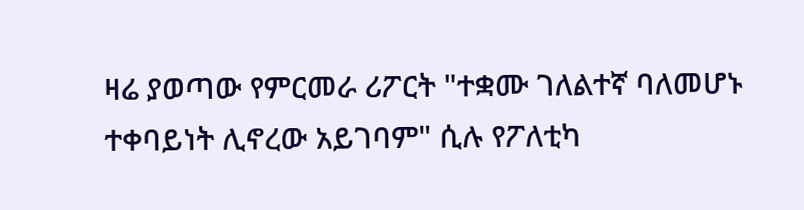ዛሬ ያወጣው የምርመራ ሪፖርት "ተቋሙ ገለልተኛ ባለመሆኑ ተቀባይነት ሊኖረው አይገባም" ሲሉ የፖለቲካ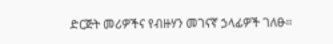ድርጅት መሪዎችና የብዙሃን መገናኛ ኃላፊዎች ገለፁ።